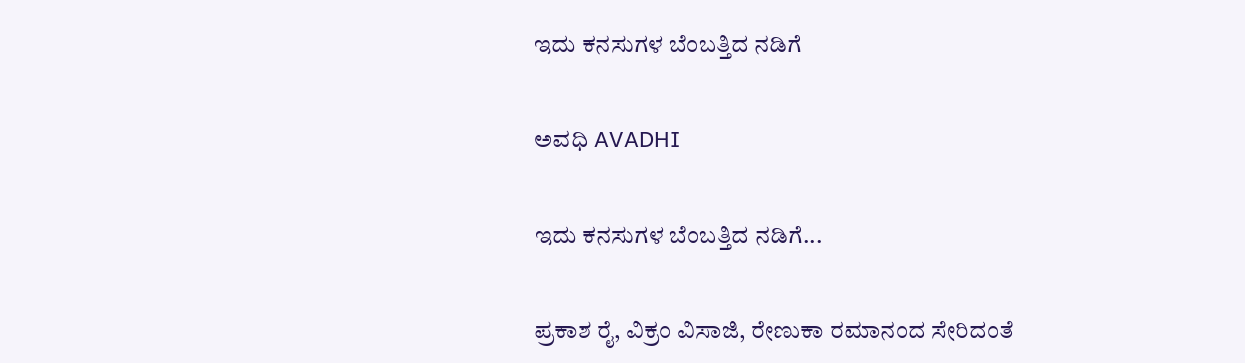ಇದು ಕನಸುಗಳ ಬೆಂಬತ್ತಿದ ನಡಿಗೆ‍

ಅವಧಿ AVADHI

ಇದು ಕನಸುಗಳ ಬೆಂಬತ್ತಿದ ನಡಿಗೆ...

ಪ್ರಕಾಶ ರೈ, ವಿಕ್ರಂ ವಿಸಾಜಿ, ರೇಣುಕಾ ರಮಾನಂದ ಸೇರಿದಂತೆ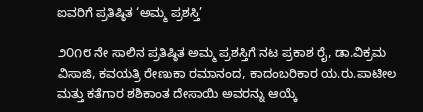ಐವರಿಗೆ ಪ್ರತಿಷ್ಠಿತ ‘ಅಮ್ಮ ಪ್ರಶಸ್ತಿ’

೨೦೧೮ ನೇ ಸಾಲಿನ ಪ್ರತಿಷ್ಠಿತ ಅಮ್ಮ ಪ್ರಶಸ್ತಿಗೆ ನಟ ಪ್ರಕಾಶ ರೈ, ಡಾ.ವಿಕ್ರಮ ವಿಸಾಜಿ, ಕವಯತ್ರಿ ರೇಣುಕಾ ರಮಾನಂದ, ಕಾದಂಬರಿಕಾರ ಯ.ರು.ಪಾಟೀಲ ಮತ್ತು ಕತೆಗಾರ ಶಶಿಕಾಂತ ದೇಸಾಯಿ ಅವರನ್ನು ಆಯ್ಕೆ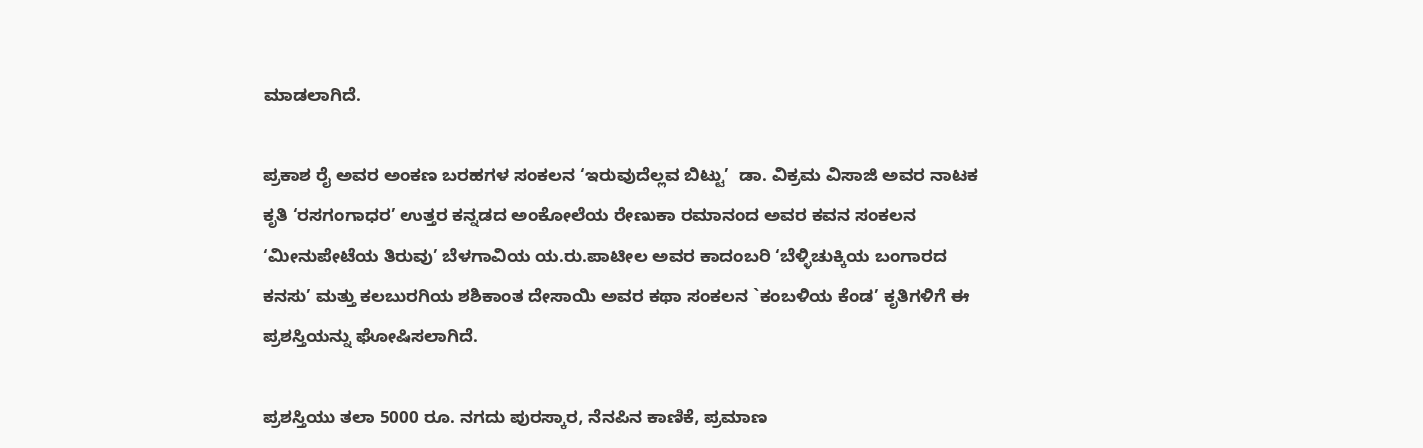ಮಾಡಲಾಗಿದೆ.

ಪ್ರಕಾಶ ರೈ ಅವರ ಅಂಕಣ ಬರಹಗಳ ಸಂಕಲನ ‘ಇರುವುದೆಲ್ಲವ ಬಿಟ್ಟು’  ಡಾ. ವಿಕ್ರಮ ವಿಸಾಜಿ ಅವರ ನಾಟಕ ಕೃತಿ ‘ರಸಗಂಗಾಧರ’ ಉತ್ತರ ಕನ್ನಡದ ಅಂಕೋಲೆಯ ರೇಣುಕಾ ರಮಾನಂದ ಅವರ ಕವನ ಸಂಕಲನ ‘ಮೀನುಪೇಟೆಯ ತಿರುವು’ ಬೆಳಗಾವಿಯ ಯ.ರು.ಪಾಟೀಲ ಅವರ ಕಾದಂಬರಿ ‘ಬೆಳ್ಳಿಚುಕ್ಕಿಯ ಬಂಗಾರದ ಕನಸು’ ಮತ್ತು ಕಲಬುರಗಿಯ ಶಶಿಕಾಂತ ದೇಸಾಯಿ ಅವರ ಕಥಾ ಸಂಕಲನ `ಕಂಬಳಿಯ ಕೆಂಡ’ ಕೃತಿಗಳಿಗೆ ಈ ಪ್ರಶಸ್ತಿಯನ್ನು ಘೋಷಿಸಲಾಗಿದೆ.

ಪ್ರಶಸ್ತಿಯು ತಲಾ 5000 ರೂ. ನಗದು ಪುರಸ್ಕಾರ, ನೆನಪಿನ ಕಾಣಿಕೆ, ಪ್ರಮಾಣ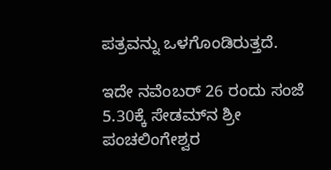ಪತ್ರವನ್ನು ಒಳಗೊಂಡಿರುತ್ತದೆ.

ಇದೇ ನವೆಂಬರ್ 26 ರಂದು ಸಂಜೆ 5.30ಕ್ಕೆ ಸೇಡಮ್‍ನ ಶ್ರೀ ಪಂಚಲಿಂಗೇಶ್ವರ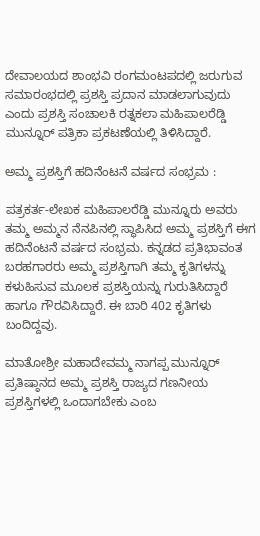ದೇವಾಲಯದ ಶಾಂಭವಿ ರಂಗಮಂಟಪದಲ್ಲಿ ಜರುಗುವ ಸಮಾರಂಭದಲ್ಲಿ ಪ್ರಶಸ್ತಿ ಪ್ರದಾನ ಮಾಡಲಾಗುವುದು ಎಂದು ಪ್ರಶಸ್ತಿ ಸಂಚಾಲಕಿ ರತ್ನಕಲಾ ಮಹಿಪಾಲರೆಡ್ಡಿ ಮುನ್ನೂರ್ ಪತ್ರಿಕಾ ಪ್ರಕಟಣೆಯಲ್ಲಿ ತಿಳಿಸಿದ್ದಾರೆ.

ಅಮ್ಮ ಪ್ರಶಸ್ತಿಗೆ ಹದಿನೆಂಟನೆ ವರ್ಷದ ಸಂಭ್ರಮ :

ಪತ್ರಕರ್ತ-ಲೇಖಕ ಮಹಿಪಾಲರೆಡ್ಡಿ ಮುನ್ನೂರು ಅವರು ತಮ್ಮ ಅಮ್ಮನ ನೆನಪಿನಲ್ಲಿ ಸ್ಥಾಪಿಸಿದ ಅಮ್ಮ ಪ್ರಶಸ್ತಿಗೆ ಈಗ ಹದಿನೆಂಟನೆ ವರ್ಷದ ಸಂಭ್ರಮ. ಕನ್ನಡದ ಪ್ರತಿಭಾವಂತ ಬರಹಗಾರರು ಅಮ್ಮ ಪ್ರಶಸ್ತಿಗಾಗಿ ತಮ್ಮ ಕೃತಿಗಳನ್ನು ಕಳುಹಿಸುವ ಮೂಲಕ ಪ್ರಶಸ್ತಿಯನ್ನು ಗುರುತಿಸಿದ್ದಾರೆ ಹಾಗೂ ಗೌರವಿಸಿದ್ದಾರೆ. ಈ ಬಾರಿ 402 ಕೃತಿಗಳು ಬಂದಿದ್ದವು.

ಮಾತೋಶ್ರೀ ಮಹಾದೇವಮ್ಮ ನಾಗಪ್ಪ ಮುನ್ನೂರ್ ಪ್ರತಿಷ್ಠಾನದ ಅಮ್ಮ ಪ್ರಶಸ್ತಿ ರಾಜ್ಯದ ಗಣನೀಯ ಪ್ರಶಸ್ತಿಗಳಲ್ಲಿ ಒಂದಾಗಬೇಕು ಎಂಬ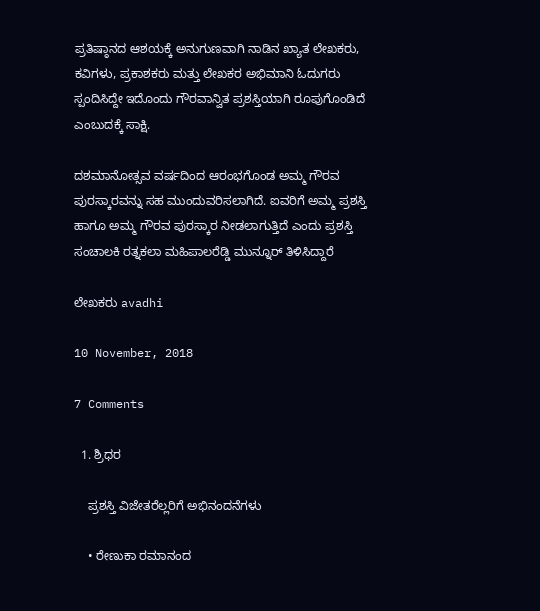ಪ್ರತಿಷ್ಠಾನದ ಆಶಯಕ್ಕೆ ಅನುಗುಣವಾಗಿ ನಾಡಿನ ಖ್ಯಾತ ಲೇಖಕರು, ಕವಿಗಳು, ಪ್ರಕಾಶಕರು ಮತ್ತು ಲೇಖಕರ ಅಭಿಮಾನಿ ಓದುಗರು ಸ್ಪಂದಿಸಿದ್ದೇ ಇದೊಂದು ಗೌರವಾನ್ವಿತ ಪ್ರಶಸ್ತಿಯಾಗಿ ರೂಪುಗೊಂಡಿದೆ ಎಂಬುದಕ್ಕೆ ಸಾಕ್ಷಿ.

ದಶಮಾನೋತ್ಸವ ವರ್ಷದಿಂದ ಆರಂಭಗೊಂಡ ಅಮ್ಮ ಗೌರವ ಪುರಸ್ಕಾರವನ್ನು ಸಹ ಮುಂದುವರಿಸಲಾಗಿದೆ. ಐವರಿಗೆ ಅಮ್ಮ ಪ್ರಶಸ್ತಿ ಹಾಗೂ ಅಮ್ಮ ಗೌರವ ಪುರಸ್ಕಾರ ನೀಡಲಾಗುತ್ತಿದೆ ಎಂದು ಪ್ರಶಸ್ತಿ ಸಂಚಾಲಕಿ ರತ್ನಕಲಾ ಮಹಿಪಾಲರೆಡ್ಡಿ ಮುನ್ನೂರ್ ತಿಳಿಸಿದ್ದಾರೆ

ಲೇಖಕರು avadhi

10 November, 2018

7 Comments

  1. ಶ್ರಿಧರ

    ಪ್ರಶಸ್ತಿ ವಿಜೇತರೆಲ್ಲರಿಗೆ ಅಭಿನಂದನೆಗಳು

    • ರೇಣುಕಾ ರಮಾನಂದ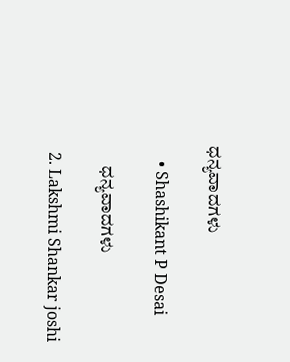ಧನ್ಯವಾದಗಳು

    • Shashikant P Desai

      ಧನ್ಯವಾದಗಳು

  2. Lakshmi Shankar joshi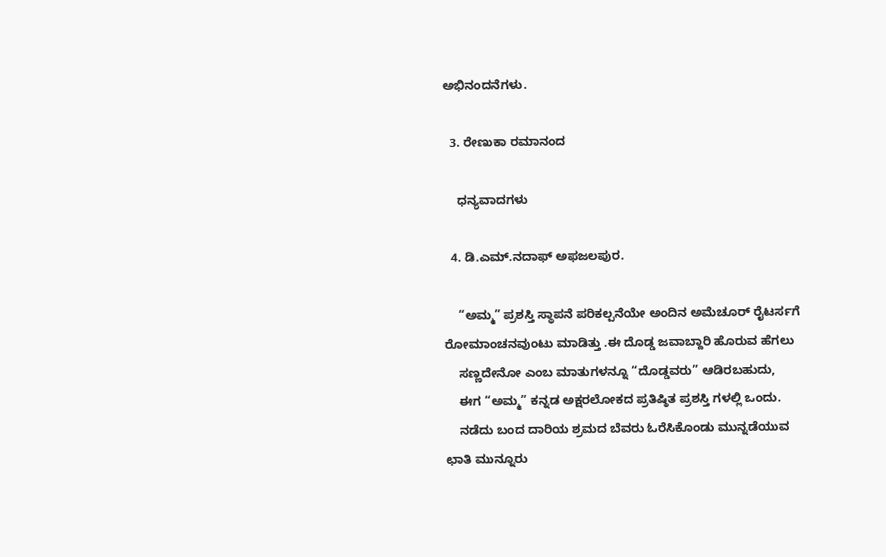ಅಭಿನಂದನೆಗಳು.

  3. ರೇಣುಕಾ ರಮಾನಂದ

    ಧನ್ಯವಾದಗಳು

  4. ಡಿ.ಎಮ್.ನದಾಫ್ ಅಫಜಲಪುರ.

    “ಅಮ್ಮ” ಪ್ರಶಸ್ತಿ ಸ್ಥಾಪನೆ ಪರಿಕಲ್ಪನೆಯೇ ಅಂದಿನ ಅಮೆಚೂರ್ ರೈಟರ್ಸಗೆ ರೋಮಾಂಚನವುಂಟು ಮಾಡಿತ್ತು .ಈ ದೊಡ್ಡ ಜವಾಬ್ದಾರಿ ಹೊರುವ ಹೆಗಲು
    ಸಣ್ಣದೇನೋ ಎಂಬ ಮಾತುಗಳನ್ನೂ “ದೊಡ್ಡವರು” ಆಡಿರಬಹುದು,
    ಈಗ “ಅಮ್ಮ” ಕನ್ನಡ ಅಕ್ಷರಲೋಕದ ಪ್ರತಿಷ್ಠಿತ ಪ್ರಶಸ್ತಿ ಗಳಲ್ಲಿ ಒಂದು.
    ನಡೆದು ಬಂದ ದಾರಿಯ ಶ್ರಮದ ಬೆವರು ಓರೆಸಿಕೊಂಡು ಮುನ್ನಡೆಯುವ ಛಾತಿ ಮುನ್ನೂರು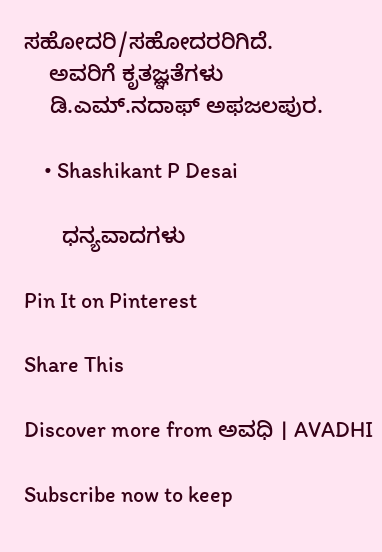ಸಹೋದರಿ/ಸಹೋದರರಿಗಿದೆ.
    ಅವರಿಗೆ ಕೃತಜ್ಞತೆಗಳು
    ಡಿ.ಎಮ್.ನದಾಫ್ ಅಫಜಲಪುರ.

    • Shashikant P Desai

      ಧನ್ಯವಾದಗಳು

Pin It on Pinterest

Share This

Discover more from ಅವಧಿ । AVADHI

Subscribe now to keep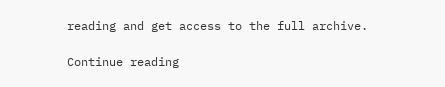reading and get access to the full archive.

Continue reading